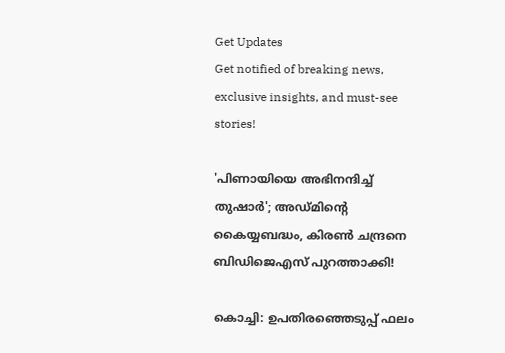Get Updates
Get notified of breaking news, exclusive insights, and must-see stories!

'പിണായിയെ അഭിനന്ദിച്ച് തുഷാർ'; അഡ്മിന്റെ കൈയ്യബദ്ധം, കിരൺ ചന്ദ്രനെ ബിഡിജെഎസ് പുറത്താക്കി!

കൊച്ചി: ഉപതിരഞ്ഞെടുപ്പ് ഫലം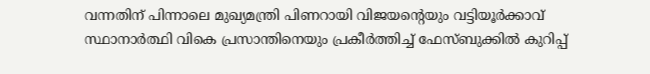വന്നതിന് പിന്നാലെ മുഖ്യമന്ത്രി പിണറായി വിജയന്റെയും വട്ടിയൂർക്കാവ് സ്ഥാനാർത്ഥി വികെ പ്രസാന്തിനെയും പ്രകീർത്തിച്ച് ഫേസ്ബുക്കിൽ കുറിപ്പ്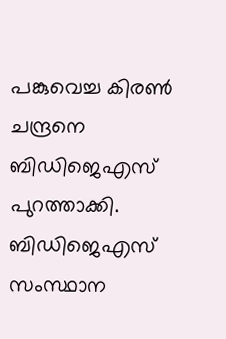പങ്കുവെച്ച കിരൺ ചന്ദ്രനെ ബിഡിജെഎസ് പുറത്താക്കി. ബിഡിജെഎസ് സംസ്ഥാന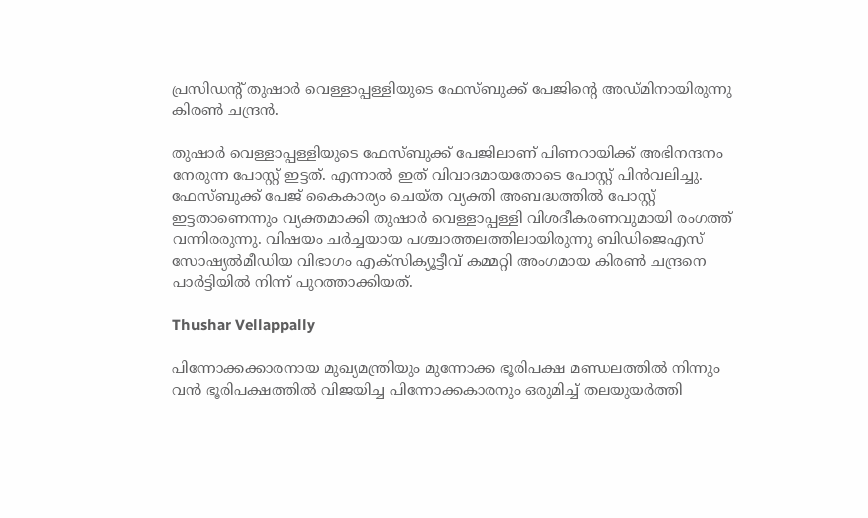പ്രസിഡന്റ് തുഷാർ വെള്ളാപ്പള്ളിയുടെ ഫേസ്ബുക്ക് പേജിന്റെ അഡ്മിനായിരുന്നു കിരൺ ചന്ദ്രൻ.

തുഷാർ വെള്ളാപ്പള്ളിയുടെ ഫേസ്ബുക്ക് പേജിലാണ് പിണറായിക്ക് അഭിനന്ദനം നേരുന്ന പോസ്റ്റ് ഇട്ടത്. എന്നാൽ ഇത് വിവാദമായതോടെ പോസ്റ്റ് പിൻവലിച്ചു. ഫേസ്ബുക്ക് പേജ് കൈകാര്യം ചെയ്ത വ്യക്തി അബദ്ധത്തിൽ പോസ്റ്റ് ഇട്ടതാണെന്നും വ്യക്തമാക്കി തുഷാർ വെള്ളാപ്പള്ളി വിശദീകരണവുമായി രംഗത്ത് വന്നിരരുന്നു. വിഷയം ചർച്ചയായ പശ്ചാത്തലത്തിലായിരുന്നു ബിഡിജെഎസ് സോഷ്യൽമീ‍ഡിയ വിഭാഗം എക്സിക്യൂട്ടീവ് കമ്മറ്റി അംഗമായ കിരൺ ചന്ദ്രനെ പാർട്ടിയിൽ നിന്ന് പുറത്താക്കിയത്.

Thushar Vellappally

പിന്നോക്കക്കാരനായ മുഖ്യമന്ത്രിയും മുന്നോക്ക ഭൂരിപക്ഷ മണ്ഡലത്തിൽ നിന്നും വൻ ഭൂരിപക്ഷത്തിൽ വിജയിച്ച പിന്നോക്കകാരനും ഒരുമിച്ച് തലയുയർത്തി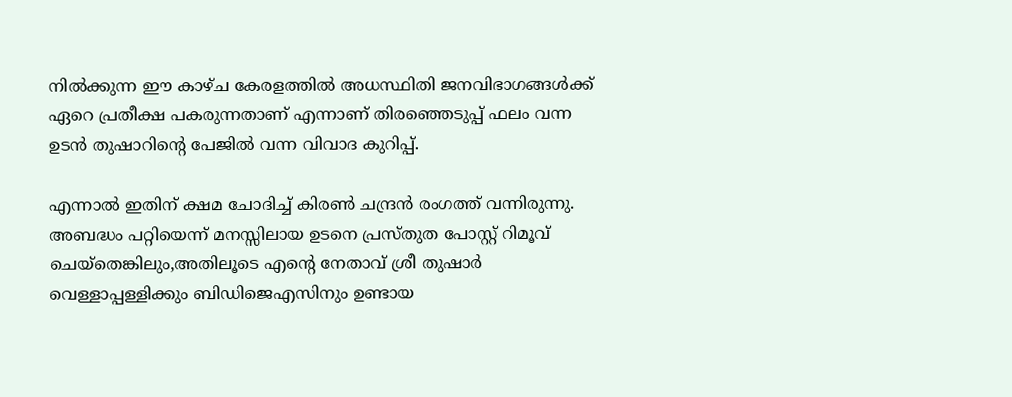നിൽക്കുന്ന ഈ കാഴ്ച കേരളത്തിൽ അധസ്ഥിതി ജനവിഭാഗങ്ങൾക്ക് ഏറെ പ്രതീക്ഷ പകരുന്നതാണ് എന്നാണ് തിരഞ്ഞെടുപ്പ് ഫലം വന്ന ഉടൻ തുഷാറിന്റെ പേജിൽ വന്ന വിവാദ കുറിപ്പ്.

എന്നാൽ ഇതിന് ക്ഷമ ചോദിച്ച് കിരൺ ചന്ദ്രൻ രംഗത്ത് വന്നിരുന്നു. അബദ്ധം പറ്റിയെന്ന് മനസ്സിലായ ഉടനെ പ്രസ്തുത പോസ്റ്റ് റിമൂവ് ചെയ്തെങ്കിലും,അതിലൂടെ എന്‍റെ നേതാവ് ശ്രീ തുഷാര്‍ വെള്ളാപ്പള്ളിക്കും ബിഡിജെഎസിനും ഉണ്ടായ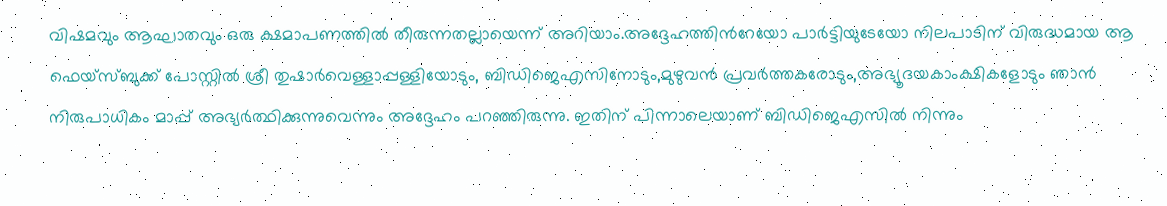വിഷമവും ആഘാതവും ഒരു ക്ഷമാപണത്തില്‍ തീരുന്നതല്ലായെന്ന് അറിയാം.അദ്ദേഹത്തിന്‍റേയോ പാര്‍ട്ടിയുടേയോ നിലപാടിന് വിരുദ്ധമായ ആ ഫെയ്സ്ബുക്ക് പോസ്റ്റില്‍ ശ്രീ തുഷാര്‍വെള്ളാപ്പള്ളിയോടും, ബിഡിജെഎസിനോടും,മുഴുവന്‍ പ്രവര്‍ത്തകരോടും,അഭ്യൂദയകാംക്ഷികളോടും ഞാന്‍ നിരുപാധികം മാപ്പ് അഭ്യര്‍ത്ഥിക്കുന്നുവെന്നും അദ്ദേഹം പറഞ്ഞിരുന്നു. ഇതിന് പിന്നാലെയാണ് ബിഡിജെഎസിൽ നിന്നും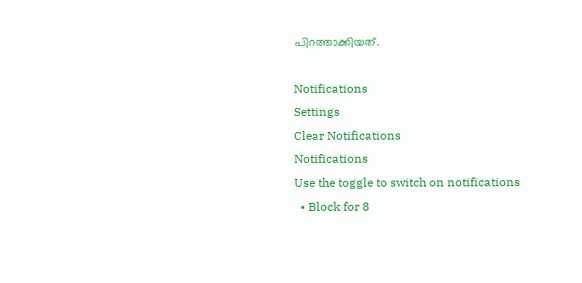പിറത്താക്കിയത്.

Notifications
Settings
Clear Notifications
Notifications
Use the toggle to switch on notifications
  • Block for 8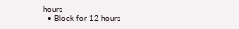hours
  • Block for 12 hours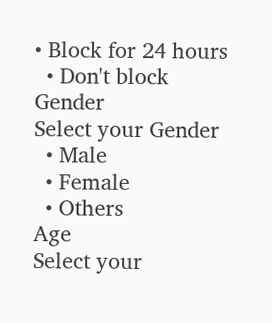• Block for 24 hours
  • Don't block
Gender
Select your Gender
  • Male
  • Female
  • Others
Age
Select your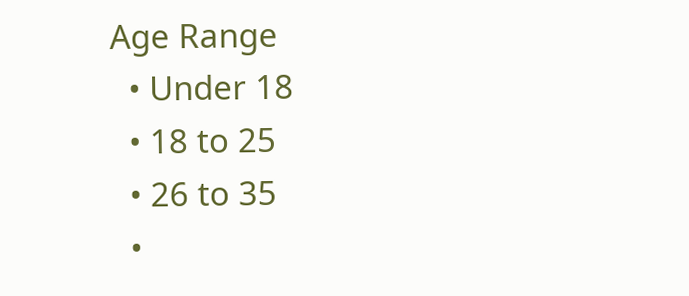Age Range
  • Under 18
  • 18 to 25
  • 26 to 35
  •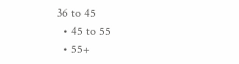36 to 45
  • 45 to 55
  • 55+